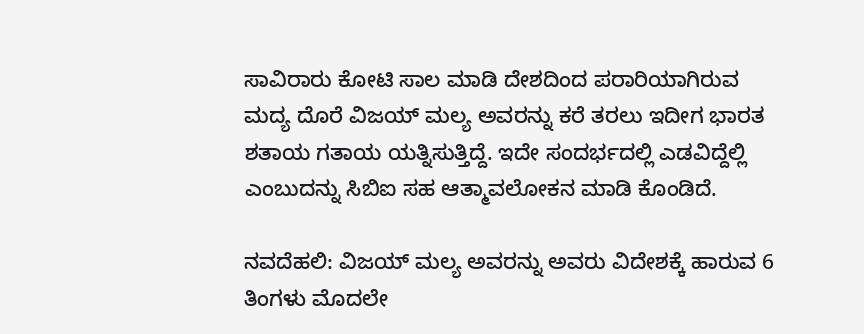ಸಾವಿರಾರು ಕೋಟಿ ಸಾಲ ಮಾಡಿ ದೇಶದಿಂದ ಪರಾರಿಯಾಗಿರುವ ಮದ್ಯ ದೊರೆ ವಿಜಯ್ ಮಲ್ಯ ಅವರನ್ನು ಕರೆ ತರಲು ಇದೀಗ ಭಾರತ ಶತಾಯ ಗತಾಯ ಯತ್ನಿಸುತ್ತಿದ್ದೆ. ಇದೇ ಸಂದರ್ಭದಲ್ಲಿ ಎಡವಿದ್ದೆಲ್ಲಿ ಎಂಬುದನ್ನು ಸಿಬಿಐ ಸಹ ಆತ್ಮಾವಲೋಕನ ಮಾಡಿ ಕೊಂಡಿದೆ.

ನವದೆಹಲಿ: ವಿಜಯ್ ಮಲ್ಯ ಅವರನ್ನು ಅವರು ವಿದೇಶಕ್ಕೆ ಹಾರುವ 6 ತಿಂಗಳು ಮೊದಲೇ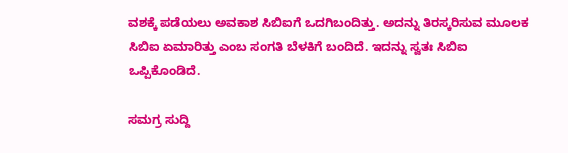ವಶಕ್ಕೆ ಪಡೆಯಲು ಅವಕಾಶ ಸಿಬಿಐಗೆ ಒದಗಿಬಂದಿತ್ತು. ಅದನ್ನು ತಿರಸ್ಕರಿಸುವ ಮೂಲಕ ಸಿಬಿಐ ಏಮಾರಿತ್ತು ಎಂಬ ಸಂಗತಿ ಬೆಳಕಿಗೆ ಬಂದಿದೆ. ಇದನ್ನು ಸ್ವತಃ ಸಿಬಿಐ ಒಪ್ಪಿಕೊಂಡಿದೆ.

ಸಮಗ್ರ ಸುದ್ದಿ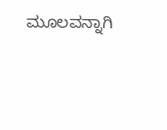ಮೂಲವನ್ನಾಗಿ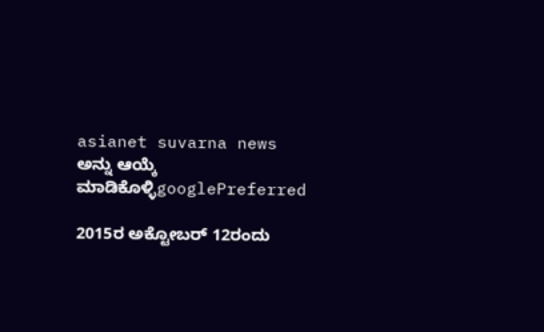asianet suvarna news ಅನ್ನು ಆಯ್ಕೆ ಮಾಡಿಕೊಳ್ಳಿgooglePreferred

2015ರ ಅಕ್ಟೋಬರ್ 12ರಂದು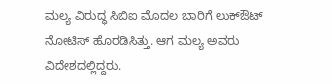ಮಲ್ಯ ವಿರುದ್ಧ ಸಿಬಿಐ ಮೊದಲ ಬಾರಿಗೆ ಲುಕ್‌ಔಟ್ ನೋಟಿಸ್ ಹೊರಡಿಸಿತ್ತು. ಆಗ ಮಲ್ಯ ಅವರು ವಿದೇಶದಲ್ಲಿದ್ದರು.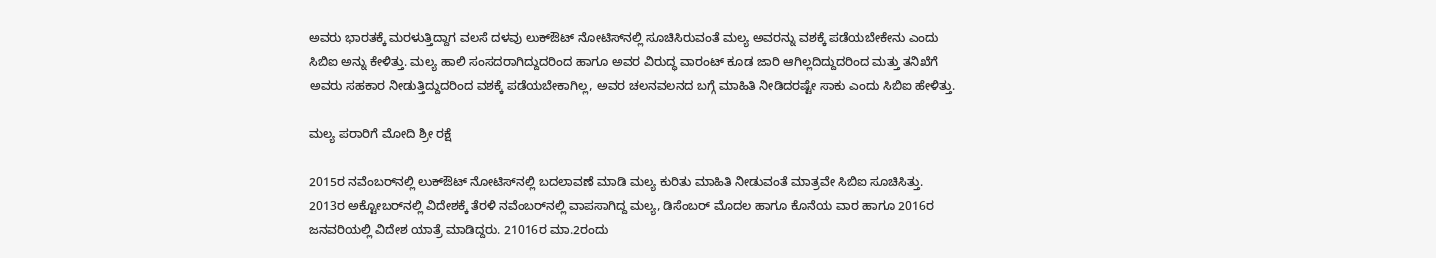ಅವರು ಭಾರತಕ್ಕೆ ಮರಳುತ್ತಿದ್ದಾಗ ವಲಸೆ ದಳವು ಲುಕ್‌ಔಟ್ ನೋಟಿಸ್‌ನಲ್ಲಿ ಸೂಚಿಸಿರುವಂತೆ ಮಲ್ಯ ಅವರನ್ನು ವಶಕ್ಕೆ ಪಡೆಯಬೇಕೇನು ಎಂದು ಸಿಬಿಐ ಅನ್ನು ಕೇಳಿತ್ತು. ಮಲ್ಯ ಹಾಲಿ ಸಂಸದರಾಗಿದ್ದುದರಿಂದ ಹಾಗೂ ಅವರ ವಿರುದ್ಧ ವಾರಂಟ್ ಕೂಡ ಜಾರಿ ಆಗಿಲ್ಲದಿದ್ದುದರಿಂದ ಮತ್ತು ತನಿಖೆಗೆ ಅವರು ಸಹಕಾರ ನೀಡುತ್ತಿದ್ದುದರಿಂದ ವಶಕ್ಕೆ ಪಡೆಯಬೇಕಾಗಿಲ್ಲ, ಅವರ ಚಲನವಲನದ ಬಗ್ಗೆ ಮಾಹಿತಿ ನೀಡಿದರಷ್ಟೇ ಸಾಕು ಎಂದು ಸಿಬಿಐ ಹೇಳಿತ್ತು.

ಮಲ್ಯ ಪರಾರಿಗೆ ಮೋದಿ ಶ್ರೀ ರಕ್ಷೆ

2015ರ ನವೆಂಬರ್‌ನಲ್ಲಿ ಲುಕ್‌ಔಟ್ ನೋಟಿಸ್‌ನಲ್ಲಿ ಬದಲಾವಣೆ ಮಾಡಿ ಮಲ್ಯ ಕುರಿತು ಮಾಹಿತಿ ನೀಡುವಂತೆ ಮಾತ್ರವೇ ಸಿಬಿಐ ಸೂಚಿಸಿತ್ತು. 2013ರ ಅಕ್ಟೋಬರ್‌ನಲ್ಲಿ ವಿದೇಶಕ್ಕೆ ತೆರಳಿ ನವೆಂಬರ್‌ನಲ್ಲಿ ವಾಪಸಾಗಿದ್ದ ಮಲ್ಯ, ಡಿಸೆಂಬರ್ ಮೊದಲ ಹಾಗೂ ಕೊನೆಯ ವಾರ ಹಾಗೂ 2016ರ ಜನವರಿಯಲ್ಲಿ ವಿದೇಶ ಯಾತ್ರೆ ಮಾಡಿದ್ದರು. 21016ರ ಮಾ.2ರಂದು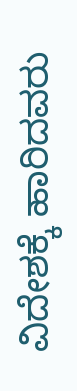ವಿದೇಶಕ್ಕೆ ಹಾರಿದವರು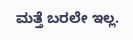ಮತ್ತೆ ಬರಲೇ ಇಲ್ಲ.